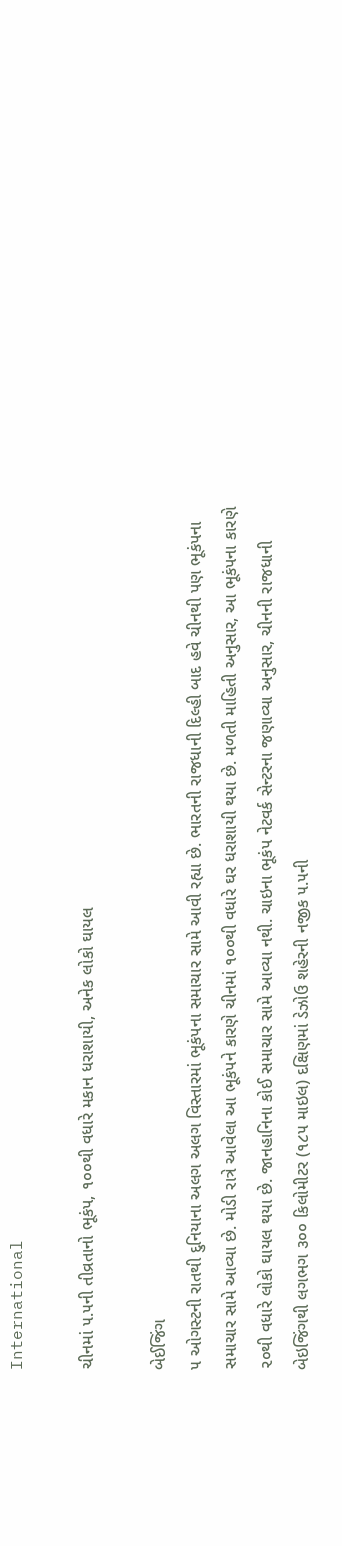International

ચીનમાં ૫.૫ની તીવ્રતાનો ભૂકંપ, ૧૦૦થી વધારે મકાન ધરાશાયી, અનેક લોકો ઘાયલ

બેઈજિંગ
૫ ઓગસ્ટની રાતથી દુનિયાના અલગ અલગ વિસ્તારમાં ભૂકંપના સમાચાર સામે આવી રહ્યા છે. ભારતની રાજધાની દિલ્હી બાદ હવે ચીનથી પણ ભૂકંપના સમાચાર સામે આવ્યા છે. મોડી રાત્રે આવેલા આ ભૂકંપને કારણે ચીનમાં ૧૦૦થી વધારે ઘર ધરાશાયી થયા છે. મળતી માહિતી અનુસાર, આ ભૂકંપના કારણે ૨૦થી વધારે લોકો ઘાયલ થયા છે. જાનહાનિના કોઈ સમાચાર સામે આવ્યા નથી. ચાઇના ભૂકંપ નેટવર્ક સેન્ટરના જણાવ્યા અનુસાર, ચીનની રાજધાની બેઇજિંગથી લગભગ ૩૦૦ કિલોમીટર (૧૮૫ માઇલ) દક્ષિણમાં ડેઝોઉ શહેરની નજીક ૫.૫ની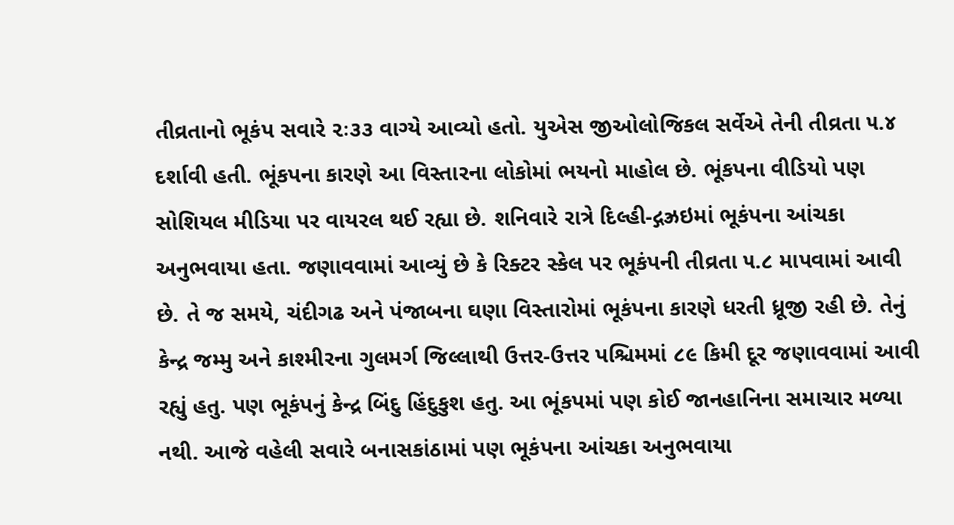તીવ્રતાનો ભૂકંપ સવારે ૨ઃ૩૩ વાગ્યે આવ્યો હતો. યુએસ જીઓલોજિકલ સર્વેએ તેની તીવ્રતા ૫.૪ દર્શાવી હતી. ભૂંકપના કારણે આ વિસ્તારના લોકોમાં ભયનો માહોલ છે. ભૂંકપના વીડિયો પણ સોશિયલ મીડિયા પર વાયરલ થઈ રહ્યા છે. શનિવારે રાત્રે દિલ્હી-દ્ગઝ્રઇમાં ભૂકંપના આંચકા અનુભવાયા હતા. જણાવવામાં આવ્યું છે કે રિક્ટર સ્કેલ પર ભૂકંપની તીવ્રતા ૫.૮ માપવામાં આવી છે. તે જ સમયે, ચંદીગઢ અને પંજાબના ઘણા વિસ્તારોમાં ભૂકંપના કારણે ધરતી ધ્રૂજી રહી છે. તેનું કેન્દ્ર જમ્મુ અને કાશ્મીરના ગુલમર્ગ જિલ્લાથી ઉત્તર-ઉત્તર પશ્ચિમમાં ૮૯ કિમી દૂર જણાવવામાં આવી રહ્યું હતુ. પણ ભૂકંપનું કેન્દ્ર બિંદુ હિંદુકુશ હતુ. આ ભૂંકપમાં પણ કોઈ જાનહાનિના સમાચાર મળ્યા નથી. આજે વહેલી સવારે બનાસકાંઠામાં પણ ભૂકંપના આંચકા અનુભવાયા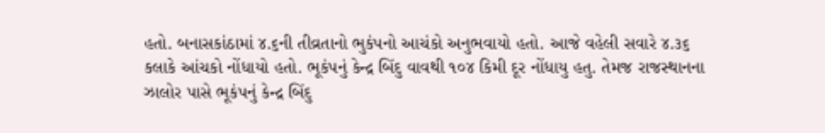હતો. બનાસકાંઠામાં ૪.૬ની તીવ્રતાનો ભુકંપનો આચંકો અનુભવાયો હતો. આજે વહેલી સવારે ૪.૩૬ કલાકે આંચકો નોંધાયો હતો. ભૂકંપનું કેન્દ્ર બિંદુ વાવથી ૧૦૪ કિમી દૂર નોંધાયુ હતુ. તેમજ રાજસ્થાનના ઝાલોર પાસે ભૂકંપનું કેન્દ્ર બિંદુ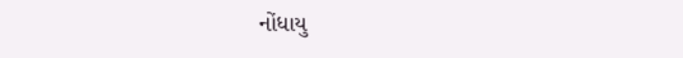નોંધાયુ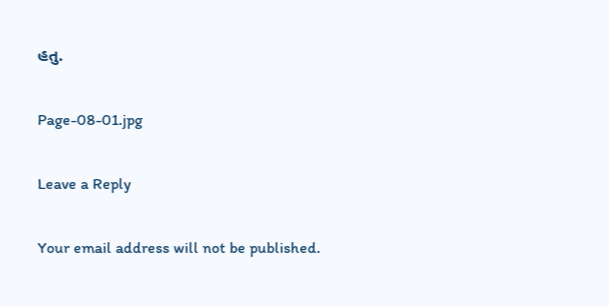હતુ.

Page-08-01.jpg

Leave a Reply

Your email address will not be published.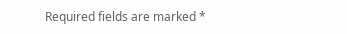Required fields are marked *